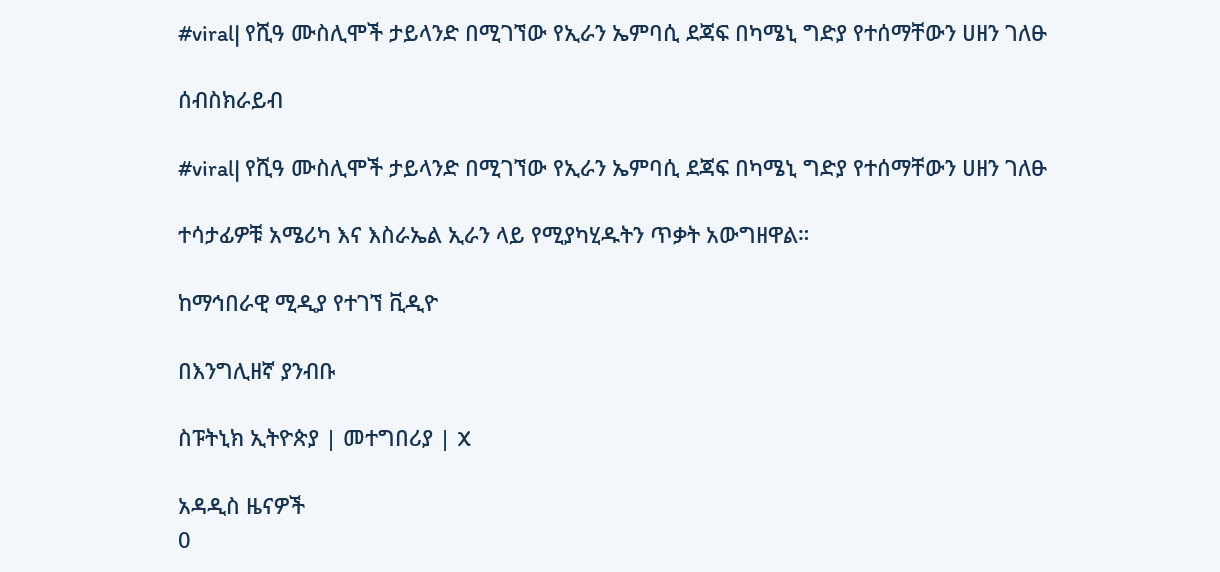#viral| የሺዓ ሙስሊሞች ታይላንድ በሚገኘው የኢራን ኤምባሲ ደጃፍ በካሜኒ ግድያ የተሰማቸውን ሀዘን ገለፁ

ሰብስክራይብ

#viral| የሺዓ ሙስሊሞች ታይላንድ በሚገኘው የኢራን ኤምባሲ ደጃፍ በካሜኒ ግድያ የተሰማቸውን ሀዘን ገለፁ

ተሳታፊዎቹ አሜሪካ እና እስራኤል ኢራን ላይ የሚያካሂዱትን ጥቃት አውግዘዋል።

ከማኅበራዊ ሚዲያ የተገኘ ቪዲዮ

በእንግሊዘኛ ያንብቡ

ስፑትኒክ ኢትዮጵያ | መተግበሪያ | X

አዳዲስ ዜናዎች
0